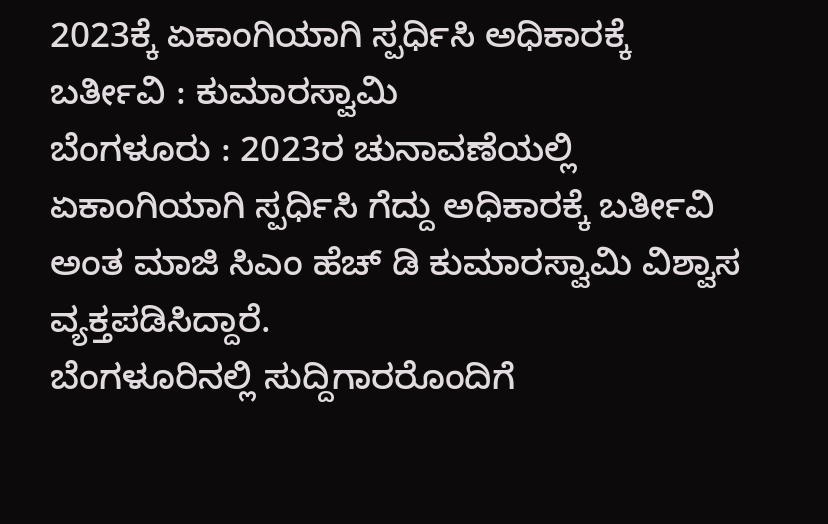2023ಕ್ಕೆ ಏಕಾಂಗಿಯಾಗಿ ಸ್ಪರ್ಧಿಸಿ ಅಧಿಕಾರಕ್ಕೆ ಬರ್ತೀವಿ : ಕುಮಾರಸ್ವಾಮಿ
ಬೆಂಗಳೂರು : 2023ರ ಚುನಾವಣೆಯಲ್ಲಿ ಏಕಾಂಗಿಯಾಗಿ ಸ್ಪರ್ಧಿಸಿ ಗೆದ್ದು ಅಧಿಕಾರಕ್ಕೆ ಬರ್ತೀವಿ ಅಂತ ಮಾಜಿ ಸಿಎಂ ಹೆಚ್ ಡಿ ಕುಮಾರಸ್ವಾಮಿ ವಿಶ್ವಾಸ ವ್ಯಕ್ತಪಡಿಸಿದ್ದಾರೆ.
ಬೆಂಗಳೂರಿನಲ್ಲಿ ಸುದ್ದಿಗಾರರೊಂದಿಗೆ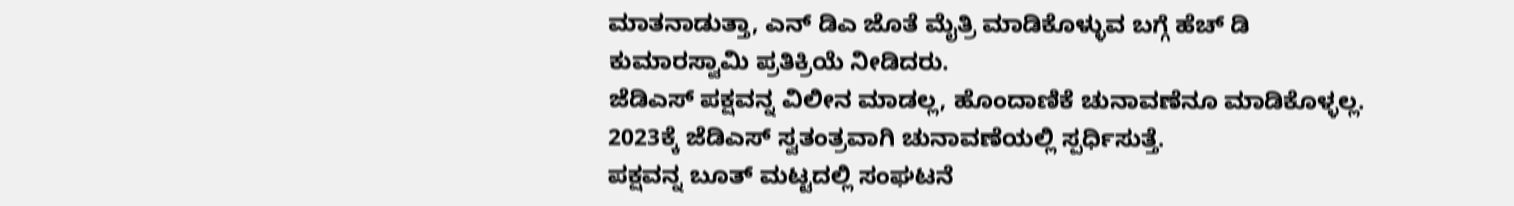ಮಾತನಾಡುತ್ತಾ, ಎನ್ ಡಿಎ ಜೊತೆ ಮೈತ್ರಿ ಮಾಡಿಕೊಳ್ಳುವ ಬಗ್ಗೆ ಹೆಚ್ ಡಿ ಕುಮಾರಸ್ವಾಮಿ ಪ್ರತಿಕ್ರಿಯೆ ನೀಡಿದರು.
ಜೆಡಿಎಸ್ ಪಕ್ಷವನ್ನ ವಿಲೀನ ಮಾಡಲ್ಲ, ಹೊಂದಾಣಿಕೆ ಚುನಾವಣೆನೂ ಮಾಡಿಕೊಳ್ಳಲ್ಲ. 2023ಕ್ಕೆ ಜೆಡಿಎಸ್ ಸ್ವತಂತ್ರವಾಗಿ ಚುನಾವಣೆಯಲ್ಲಿ ಸ್ಪರ್ಧಿಸುತ್ತೆ.
ಪಕ್ಷವನ್ನ ಬೂತ್ ಮಟ್ಟದಲ್ಲಿ ಸಂಘಟನೆ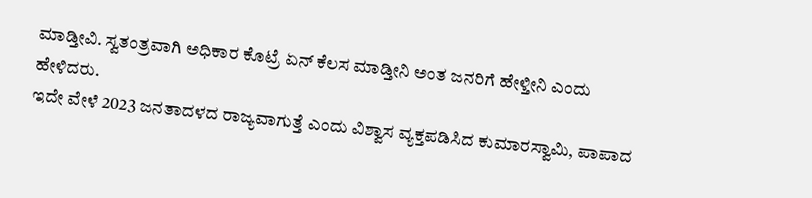ಮಾಡ್ತೀವಿ. ಸ್ವತಂತ್ರವಾಗಿ ಅಧಿಕಾರ ಕೊಟ್ರೆ ಏನ್ ಕೆಲಸ ಮಾಡ್ತೀನಿ ಅಂತ ಜನರಿಗೆ ಹೇಳ್ತೀನಿ ಎಂದು ಹೇಳಿದರು.
ಇದೇ ವೇಳೆ 2023 ಜನತಾದಳದ ರಾಜ್ಯವಾಗುತ್ತೆ ಎಂದು ವಿಶ್ವಾಸ ವ್ಯಕ್ತಪಡಿಸಿದ ಕುಮಾರಸ್ವಾಮಿ, ಪಾಪಾದ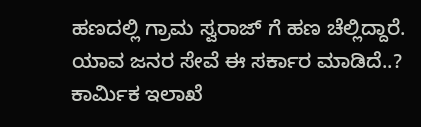ಹಣದಲ್ಲಿ ಗ್ರಾಮ ಸ್ವರಾಜ್ ಗೆ ಹಣ ಚೆಲ್ಲಿದ್ದಾರೆ.
ಯಾವ ಜನರ ಸೇವೆ ಈ ಸರ್ಕಾರ ಮಾಡಿದೆ..? ಕಾರ್ಮಿಕ ಇಲಾಖೆ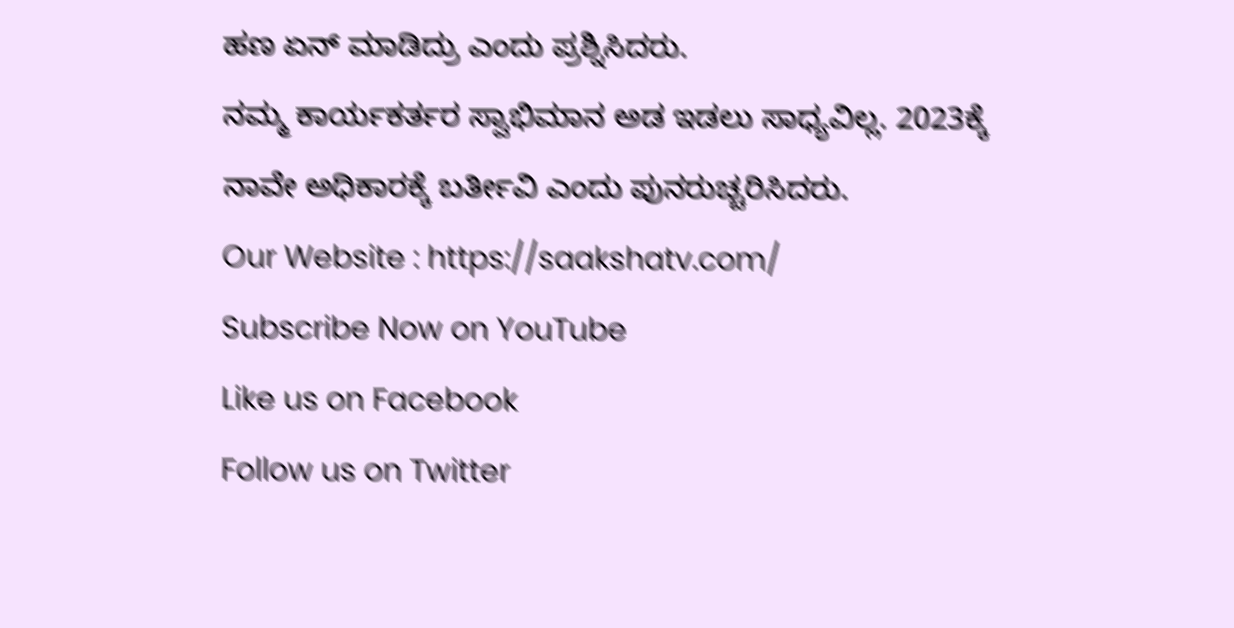ಹಣ ಏನ್ ಮಾಡಿದ್ರು ಎಂದು ಪ್ರಶ್ನಿಸಿದರು.
ನಮ್ಮ ಕಾರ್ಯಕರ್ತರ ಸ್ವಾಭಿಮಾನ ಅಡ ಇಡಲು ಸಾಧ್ಯವಿಲ್ಲ. 2023ಕ್ಕೆ ನಾವೇ ಅಧಿಕಾರಕ್ಕೆ ಬರ್ತೀವಿ ಎಂದು ಪುನರುಚ್ಚರಿಸಿದರು.
Our Website : https://saakshatv.com/
Subscribe Now on YouTube
Like us on Facebook
Follow us on Twitter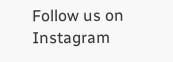Follow us on Instagram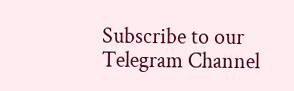Subscribe to our Telegram Channel